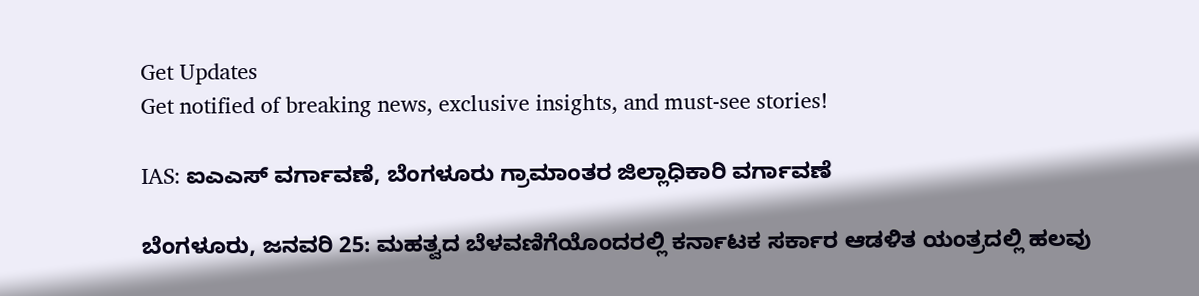Get Updates
Get notified of breaking news, exclusive insights, and must-see stories!

IAS: ಐಎಎಸ್ ವರ್ಗಾವಣೆ, ಬೆಂಗಳೂರು ಗ್ರಾಮಾಂತರ ಜಿಲ್ಲಾಧಿಕಾರಿ ವರ್ಗಾವಣೆ

ಬೆಂಗಳೂರು, ಜನವರಿ 25: ಮಹತ್ವದ ಬೆಳವಣಿಗೆಯೊಂದರಲ್ಲಿ ಕರ್ನಾಟಕ ಸರ್ಕಾರ ಆಡಳಿತ ಯಂತ್ರದಲ್ಲಿ ಹಲವು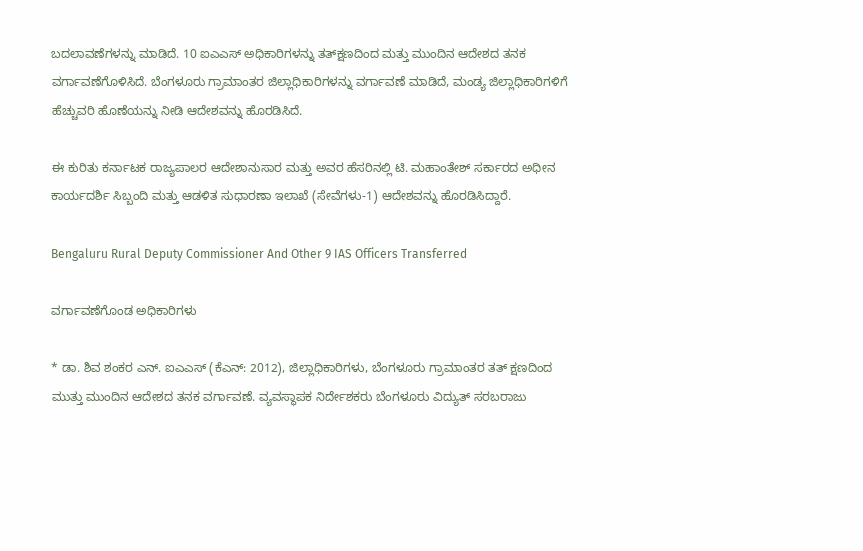ಬದಲಾವಣೆಗಳನ್ನು ಮಾಡಿದೆ. 10 ಐಎಎಸ್ ಅಧಿಕಾರಿಗಳನ್ನು ತತ್‌ಕ್ಷಣದಿಂದ ಮತ್ತು ಮುಂದಿನ ಆದೇಶದ ತನಕ ವರ್ಗಾವಣೆಗೊಳಿಸಿದೆ. ಬೆಂಗಳೂರು ಗ್ರಾಮಾಂತರ ಜಿಲ್ಲಾಧಿಕಾರಿಗಳನ್ನು ವರ್ಗಾವಣೆ ಮಾಡಿದೆ, ಮಂಡ್ಯ ಜಿಲ್ಲಾಧಿಕಾರಿಗಳಿಗೆ ಹೆಚ್ಚುವರಿ ಹೊಣೆಯನ್ನು ನೀಡಿ ಆದೇಶವನ್ನು ಹೊರಡಿಸಿದೆ.

ಈ ಕುರಿತು ಕರ್ನಾಟಕ ರಾಜ್ಯಪಾಲರ ಆದೇಶಾನುಸಾರ ಮತ್ತು ಅವರ ಹೆಸರಿನಲ್ಲಿ ಟಿ. ಮಹಾಂತೇಶ್ ಸರ್ಕಾರದ ಅಧೀನ ಕಾರ್ಯದರ್ಶಿ ಸಿಬ್ಬಂದಿ ಮತ್ತು ಆಡಳಿತ ಸುಧಾರಣಾ ಇಲಾಖೆ (ಸೇವೆಗಳು-1) ಆದೇಶವನ್ನು ಹೊರಡಿಸಿದ್ದಾರೆ.

Bengaluru Rural Deputy Commissioner And Other 9 IAS Officers Transferred

ವರ್ಗಾವಣೆಗೊಂಡ ಅಧಿಕಾರಿಗಳು

* ಡಾ. ಶಿವ ಶಂಕರ ಎನ್. ಐಎಎಸ್ (ಕೆಎನ್: 2012), ಜಿಲ್ಲಾಧಿಕಾರಿಗಳು, ಬೆಂಗಳೂರು ಗ್ರಾಮಾಂತರ ತತ್‌ ಕ್ಷಣದಿಂದ ಮುತ್ತು ಮುಂದಿನ ಆದೇಶದ ತನಕ ವರ್ಗಾವಣೆ. ವ್ಯವಸ್ಥಾಪಕ ನಿರ್ದೇಶಕರು ಬೆಂಗಳೂರು ವಿದ್ಯುತ್ ಸರಬರಾಜು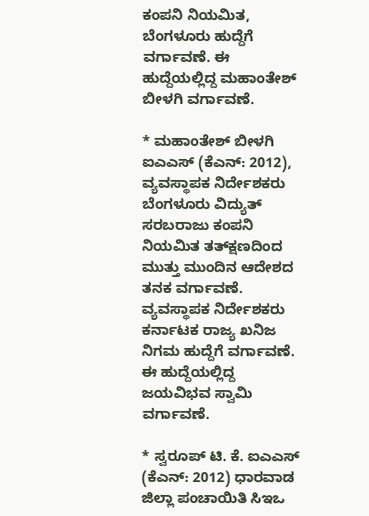ಕಂಪನಿ ನಿಯಮಿತ, ಬೆಂಗಳೂರು ಹುದ್ದೆಗೆ ವರ್ಗಾವಣೆ. ಈ ಹುದ್ದೆಯಲ್ಲಿದ್ದ ಮಹಾಂತೇಶ್ ಬೀಳಗಿ ವರ್ಗಾವಣೆ.

* ಮಹಾಂತೇಶ್ ಬೀಳಗಿ ಐಎಎಸ್ (ಕೆಎನ್‌: 2012), ವ್ಯವಸ್ಥಾಪಕ ನಿರ್ದೇಶಕರು ಬೆಂಗಳೂರು ವಿದ್ಯುತ್ ಸರಬರಾಜು ಕಂಪನಿ ನಿಯಮಿತ ತತ್‌ಕ್ಷಣದಿಂದ ಮುತ್ತು ಮುಂದಿನ ಆದೇಶದ ತನಕ ವರ್ಗಾವಣೆ. ವ್ಯವಸ್ಥಾಪಕ ನಿರ್ದೇಶಕರು ಕರ್ನಾಟಕ ರಾಜ್ಯ ಖನಿಜ ನಿಗಮ ಹುದ್ದೆಗೆ ವರ್ಗಾವಣೆ. ಈ ಹುದ್ದೆಯಲ್ಲಿದ್ದ ಜಯವಿಭವ ಸ್ವಾಮಿ ವರ್ಗಾವಣೆ.

* ಸ್ವರೂಪ್ ಟಿ. ಕೆ. ಐಎಎಸ್ (ಕೆಎನ್‌: 2012) ಧಾರವಾಡ ಜಿಲ್ಲಾ ಪಂಚಾಯಿತಿ ಸಿಇಒ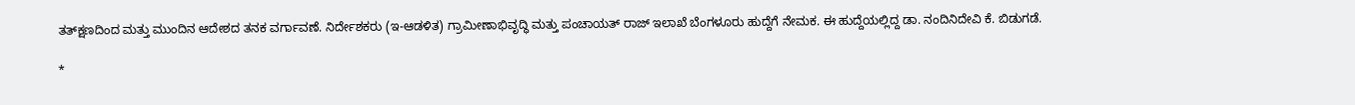ತತ್‌ಕ್ಷಣದಿಂದ ಮತ್ತು ಮುಂದಿನ ಆದೇಶದ ತನಕ ವರ್ಗಾವಣೆ. ನಿರ್ದೇಶಕರು (ಇ-ಆಡಳಿತ) ಗ್ರಾಮೀಣಾಭಿವೃದ್ಧಿ ಮತ್ತು ಪಂಚಾಯತ್ ರಾಜ್ ಇಲಾಖೆ ಬೆಂಗಳೂರು ಹುದ್ದೆಗೆ ನೇಮಕ. ಈ ಹುದ್ದೆಯಲ್ಲಿದ್ದ ಡಾ. ನಂದಿನಿದೇವಿ ಕೆ. ಬಿಡುಗಡೆ.

*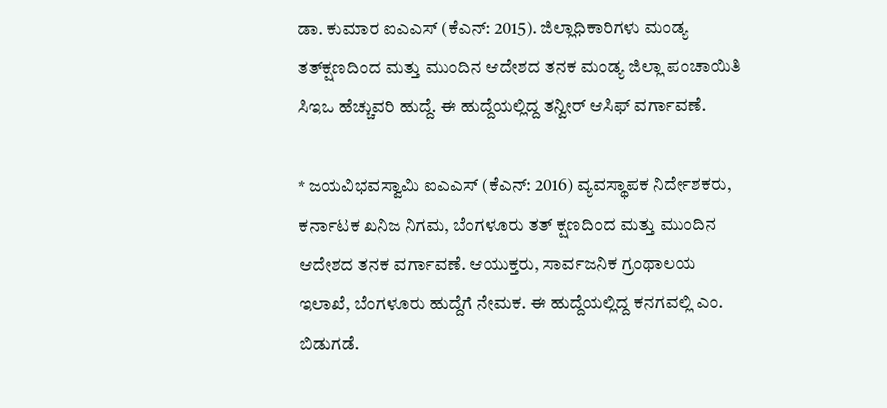ಡಾ. ಕುಮಾರ ಐಎಎಸ್ (ಕೆಎನ್‌: 2015). ಜಿಲ್ಲಾಧಿಕಾರಿಗಳು ಮಂಡ್ಯ ತತ್‌ಕ್ಷಣದಿಂದ ಮತ್ತು ಮುಂದಿನ ಆದೇಶದ ತನಕ ಮಂಡ್ಯ ಜಿಲ್ಲಾ ಪಂಚಾಯಿತಿ ಸಿಇಒ ಹೆಚ್ಚುವರಿ ಹುದ್ದೆ. ಈ ಹುದ್ದೆಯಲ್ಲಿದ್ದ ತನ್ವೀರ್ ಆಸಿಫ್ ವರ್ಗಾವಣೆ.

* ಜಯವಿಭವಸ್ವಾಮಿ ಐಎಎಸ್ (ಕೆಎನ್: 2016) ವ್ಯವಸ್ಥಾಪಕ ನಿರ್ದೇಶಕರು, ಕರ್ನಾಟಕ ಖನಿಜ ನಿಗಮ, ಬೆಂಗಳೂರು ತತ್‌ ಕ್ಷಣದಿಂದ ಮತ್ತು ಮುಂದಿನ ಆದೇಶದ ತನಕ ವರ್ಗಾವಣೆ. ಆಯುಕ್ತರು, ಸಾರ್ವಜನಿಕ ಗ್ರಂಥಾಲಯ ಇಲಾಖೆ, ಬೆಂಗಳೂರು ಹುದ್ದೆಗೆ ನೇಮಕ. ಈ ಹುದ್ದೆಯಲ್ಲಿದ್ದ ಕನಗವಲ್ಲಿ ಎಂ. ಬಿಡುಗಡೆ.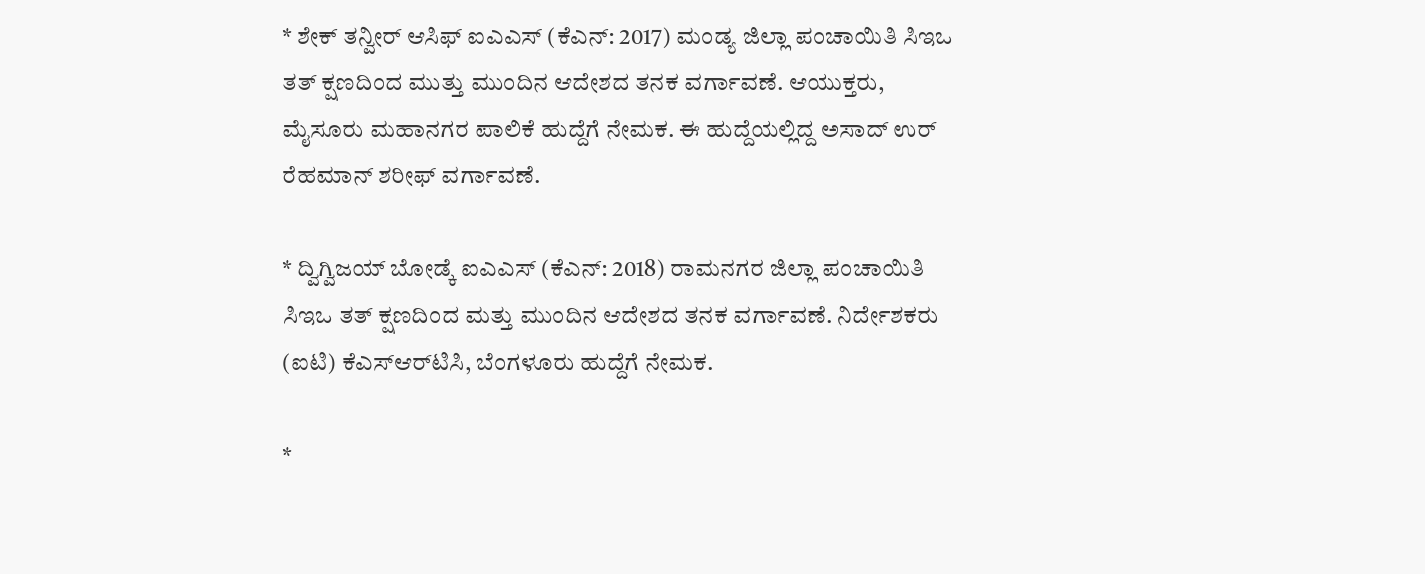* ಶೇಕ್ ತನ್ವೀರ್ ಆಸಿಫ್‌ ಐಎಎಸ್ (ಕೆಎನ್‌: 2017) ಮಂಡ್ಯ ಜಿಲ್ಲಾ ಪಂಚಾಯಿತಿ ಸಿಇಒ ತತ್‌ ಕ್ಷಣದಿಂದ ಮುತ್ತು ಮುಂದಿನ ಆದೇಶದ ತನಕ ವರ್ಗಾವಣೆ. ಆಯುಕ್ತರು, ಮೈಸೂರು ಮಹಾನಗರ ಪಾಲಿಕೆ ಹುದ್ದೆಗೆ ನೇಮಕ. ಈ ಹುದ್ದೆಯಲ್ಲಿದ್ದ ಅಸಾದ್ ಉರ್ ರೆಹಮಾನ್ ಶರೀಫ್ ವರ್ಗಾವಣೆ.

* ದ್ವಿಗ್ವಿಜಯ್ ಬೋಡ್ಕೆ ಐಎಎಸ್ (ಕೆಎನ್: 2018) ರಾಮನಗರ ಜಿಲ್ಲಾ ಪಂಚಾಯಿತಿ ಸಿಇಒ ತತ್ ಕ್ಷಣದಿಂದ ಮತ್ತು ಮುಂದಿನ ಆದೇಶದ ತನಕ ವರ್ಗಾವಣೆ. ನಿರ್ದೇಶಕರು (ಐಟಿ) ಕೆಎಸ್ಆರ್‌ಟಿಸಿ, ಬೆಂಗಳೂರು ಹುದ್ದೆಗೆ ನೇಮಕ.

*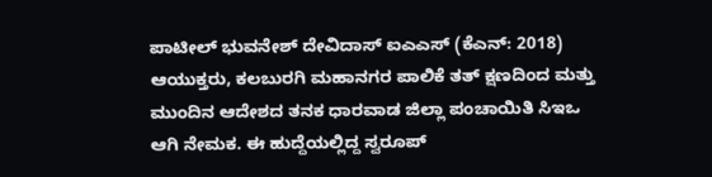ಪಾಟೀಲ್ ಭುವನೇಶ್ ದೇವಿದಾಸ್ ಐಎಎಸ್ (ಕೆಎನ್‌: 2018) ಆಯುಕ್ತರು, ಕಲಬುರಗಿ ಮಹಾನಗರ ಪಾಲಿಕೆ ತತ್ ಕ್ಷಣದಿಂದ ಮತ್ತು ಮುಂದಿನ ಆದೇಶದ ತನಕ ಧಾರವಾಡ ಜಿಲ್ಲಾ ಪಂಚಾಯಿತಿ ಸಿಇಒ ಆಗಿ ನೇಮಕ. ಈ ಹುದ್ದೆಯಲ್ಲಿದ್ದ ಸ್ವರೂಪ್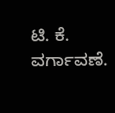ಟಿ. ಕೆ. ವರ್ಗಾವಣೆ.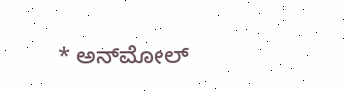* ಅನ್‌ಮೋಲ್‌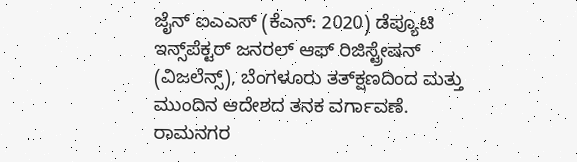ಜೈನ್ ಐಎಎಸ್ (ಕೆಎನ್‌: 2020) ಡೆಪ್ಯೂಟಿ ಇನ್ಸ್‌ಪೆಕ್ಟರ್ ಜನರಲ್ ಆಫ್ ರಿಜಿಸ್ಟ್ರೇಷನ್ (ವಿಜಲೆನ್ಸ್), ಬೆಂಗಳೂರು ತತ್‌ಕ್ಷಣದಿಂದ ಮತ್ತು ಮುಂದಿನ ಆದೇಶದ ತನಕ ವರ್ಗಾವಣೆ. ರಾಮನಗರ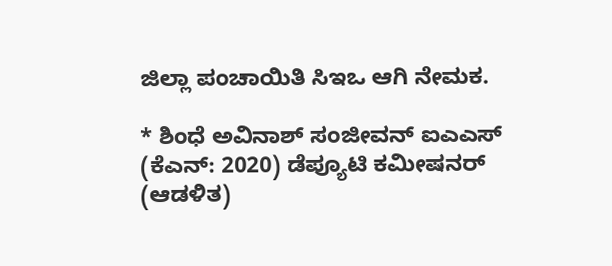ಜಿಲ್ಲಾ ಪಂಚಾಯಿತಿ ಸಿಇಒ ಆಗಿ ನೇಮಕ.

* ಶಿಂಧೆ ಅವಿನಾಶ್ ಸಂಜೀವನ್ ಐಎಎಸ್ (ಕೆಎನ್‌: 2020) ಡೆಪ್ಯೂಟಿ ಕಮೀಷನರ್ (ಆಡಳಿತ)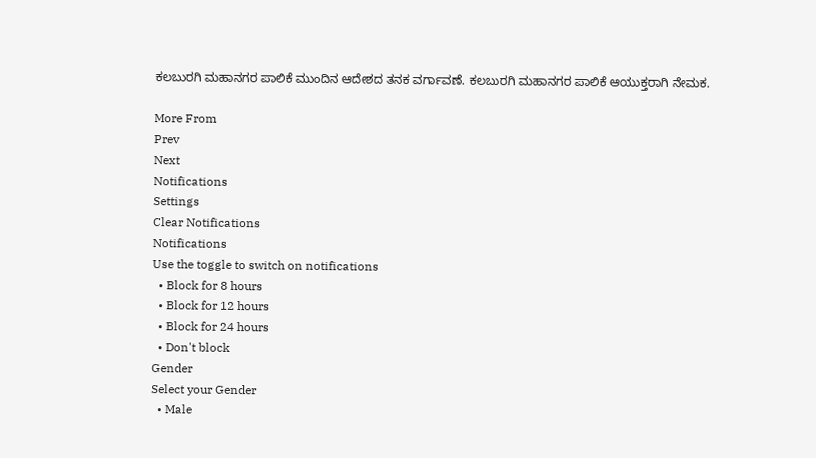ಕಲಬುರಗಿ ಮಹಾನಗರ ಪಾಲಿಕೆ ಮುಂದಿನ ಆದೇಶದ ತನಕ ವರ್ಗಾವಣೆ. ಕಲಬುರಗಿ ಮಹಾನಗರ ಪಾಲಿಕೆ ಆಯುಕ್ತರಾಗಿ ನೇಮಕ.

More From
Prev
Next
Notifications
Settings
Clear Notifications
Notifications
Use the toggle to switch on notifications
  • Block for 8 hours
  • Block for 12 hours
  • Block for 24 hours
  • Don't block
Gender
Select your Gender
  • Male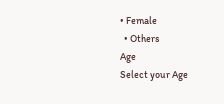• Female
  • Others
Age
Select your Age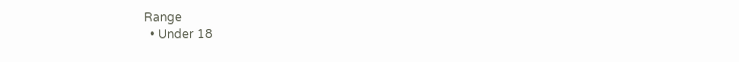Range
  • Under 18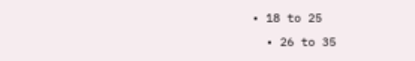• 18 to 25
  • 26 to 35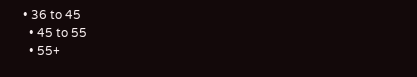• 36 to 45
  • 45 to 55
  • 55+